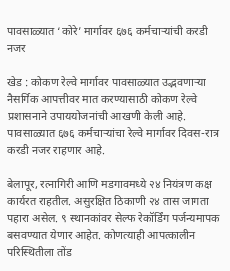पावसाळ्यात ‘कोरे’ मार्गावर ६७६ कर्मचाऱ्यांची करडी नजर

खेड : कोकण रेल्वे मार्गावर पावसाळ्यात उद्भवणाऱ्या नैसर्गिक आपत्तीवर मात करण्यासाठी कोकण रेल्वे प्रशासनाने उपाययोजनांची आखणी केली आहे. पावसाळ्यात ६७६ कर्मचाऱ्यांचा रेल्वे मार्गावर दिवस-रात्र करडी नजर राहणार आहे.

बेलापूर, रत्नागिरी आणि मडगावमध्ये २४ नियंत्रण कक्ष कार्यरत राहतील. असुरक्षित ठिकाणी २४ तास जागता पहारा असेल. ९ स्थानकांवर सेल्फ रेकॉर्डिंग पर्जन्यमापक बसवण्यात येणार आहेत. कोणत्याही आपत्कालीन परिस्थितीला तोंड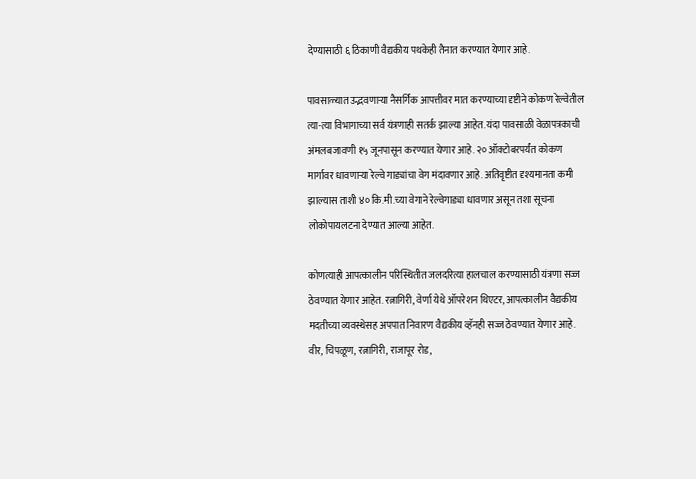देण्यासाठी ६ ठिकाणी वैद्यकीय पथकेही तैनात करण्यात येणार आहे.

पावसाळ्यात उद्भवणाऱ्या नैसर्गिक आपत्तीवर मात करण्याच्या दृष्टीने कोकण रेल्वेतील त्या-त्या विभागाच्या सर्व यंत्रणाही सतर्क झाल्या आहेत. यंदा पावसाळी वेळापत्रकाची अंमलबजावणी १५ जूनपासून करण्यात येणार आहे. २० ऑक्टोबरपर्यंत कोकण मार्गावर धावणाऱ्या रेल्वे गाड्यांचा वेग मंदावणार आहे. अतिवृष्टीत दृश्यमानता कमी झाल्यास ताशी ४० कि.मी.च्या वेगाने रेल्वेगाड्या धावणार असून तशा सूचना लोकोपायलटना देण्यात आल्या आहेत.

कोणत्याही आपत्कालीन परिस्थितीत जलदरित्या हालचाल करण्यासाठी यंत्रणा सज्ज ठेवण्यात येणार आहेत. रत्नागिरी, वेर्णा येथे ऑपरेशन थिएटर, आपत्कालीन वैद्यकीय मदतीच्या व्यवस्थेसह अपपात निवारण वैद्यकीय व्हॅनही सज्ज ठेवण्यात येणार आहे. वीर, चिपळूण, रत्नागिरी, राजापूर रोड,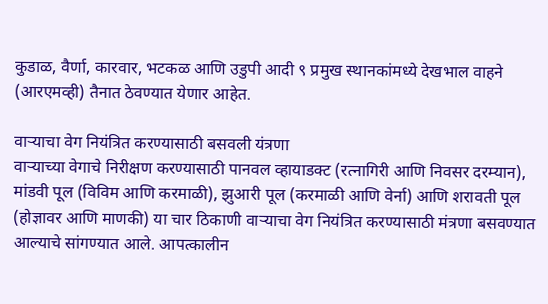कुडाळ, वैर्णा, कारवार, भटकळ आणि उडुपी आदी ९ प्रमुख स्थानकांमध्ये देखभाल वाहने (आरएमव्ही) तैनात ठेवण्यात येणार आहेत.

वाऱ्याचा वेग नियंत्रित करण्यासाठी बसवली यंत्रणा
वाऱ्याच्या वेगाचे निरीक्षण करण्यासाठी पानवल व्हायाडक्ट (रत्नागिरी आणि निवसर दरम्यान), मांडवी पूल (विविम आणि करमाळी), झुआरी पूल (करमाळी आणि वेर्ना) आणि शरावती पूल (होज्ञावर आणि माणकी) या चार ठिकाणी वाऱ्याचा वेग नियंत्रित करण्यासाठी मंत्रणा बसवण्यात आल्याचे सांगण्यात आले. आपत्कालीन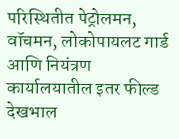परिस्थितीत पेट्रोलमन, वॉचमन, लोकोपायलट गार्ड आणि नियंत्रण कार्यालयातील इतर फील्ड देखभाल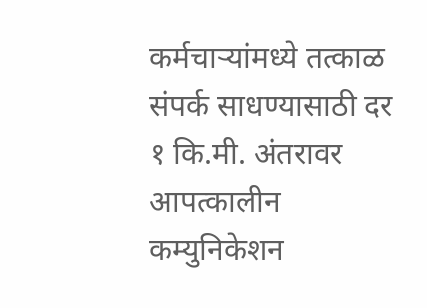कर्मचाऱ्यांमध्ये तत्काळ संपर्क साधण्यासाठी दर १ कि.मी. अंतरावर आपत्कालीन कम्युनिकेशन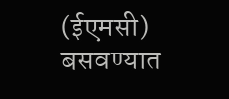(ईएमसी) बसवण्यात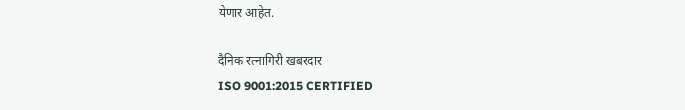येणार आहेत.

दैनिक रत्नागिरी खबरदार
ISO 9001:2015 CERTIFIED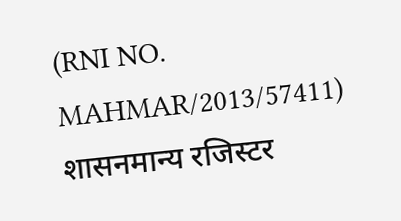(RNI NO. MAHMAR/2013/57411)
शासनमान्य रजिस्टर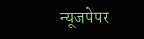न्यूजपेपर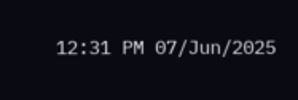12:31 PM 07/Jun/2025